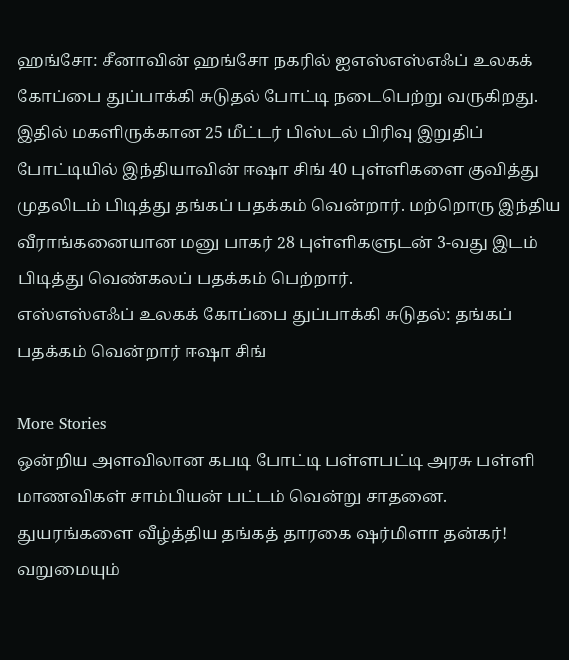ஹங்சோ: சீனாவின் ஹங்சோ நகரில் ஐஎஸ்எஸ்எஃப் உலகக் கோப்பை துப்பாக்கி சுடுதல் போட்டி நடைபெற்று வருகிறது. இதில் மகளிருக்கான 25 மீட்டர் பிஸ்டல் பிரிவு இறுதிப் போட்டியில் இந்தியாவின் ஈஷா சிங் 40 புள்ளிகளை குவித்து முதலிடம் பிடித்து தங்கப் பதக்கம் வென்றார். மற்றொரு இந்திய வீராங்கனையான மனு பாகர் 28 புள்ளிகளுடன் 3-வது இடம் பிடித்து வெண்கலப் பதக்கம் பெற்றார்.
எஸ்எஸ்எஃப் உலகக் கோப்பை துப்பாக்கி சுடுதல்: தங்கப் பதக்கம் வென்றார் ஈஷா சிங்

More Stories
ஒன்றிய அளவிலான கபடி போட்டி பள்ளபட்டி அரசு பள்ளி மாணவிகள் சாம்பியன் பட்டம் வென்று சாதனை.
துயரங்களை வீழ்த்திய தங்கத் தாரகை ஷர்மிளா தன்கர்!
வறுமையும்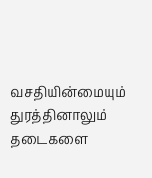வசதியின்மையும் துரத்தினாலும் தடைகளை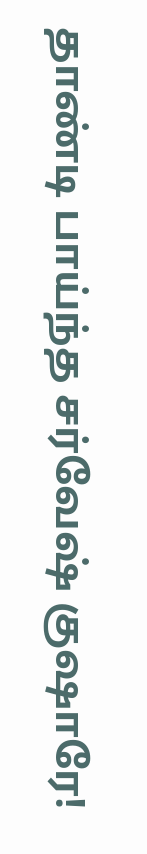தாண்டி பாய்ந்த சர்வேஷ் குஷாரே!